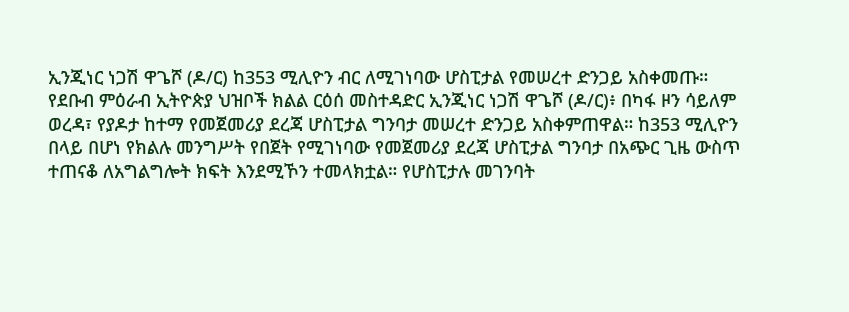ኢንጂነር ነጋሽ ዋጌሾ (ዶ/ር) ከ353 ሚሊዮን ብር ለሚገነባው ሆስፒታል የመሠረተ ድንጋይ አስቀመጡ።
የደቡብ ምዕራብ ኢትዮጵያ ህዝቦች ክልል ርዕሰ መስተዳድር ኢንጂነር ነጋሽ ዋጌሾ (ዶ/ር)፥ በካፋ ዞን ሳይለም ወረዳ፣ የያዶታ ከተማ የመጀመሪያ ደረጃ ሆስፒታል ግንባታ መሠረተ ድንጋይ አስቀምጠዋል። ከ353 ሚሊዮን በላይ በሆነ የክልሉ መንግሥት የበጀት የሚገነባው የመጀመሪያ ደረጃ ሆስፒታል ግንባታ በአጭር ጊዜ ውስጥ ተጠናቆ ለአግልግሎት ክፍት እንደሚኾን ተመላክቷል። የሆስፒታሉ መገንባት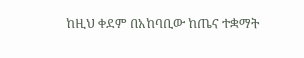ከዚህ ቀደም በአከባቢው ከጤና ተቋማት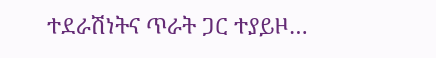ተደራሽነትና ጥራት ጋር ተያይዞ…